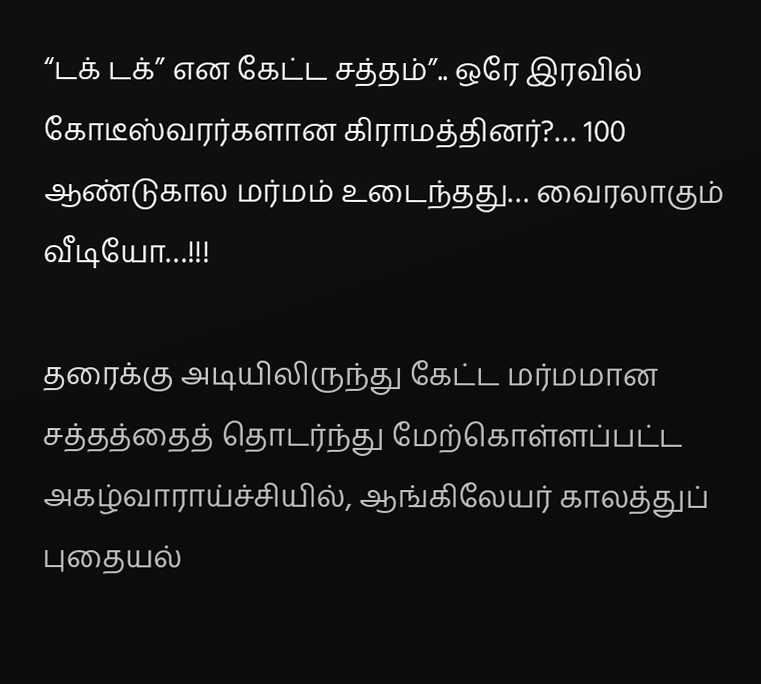“டக் டக்” என கேட்ட சத்தம்”.. ஒரே இரவில் கோடீஸ்வரர்களான கிராமத்தினர்?… 100 ஆண்டுகால மர்மம் உடைந்தது… வைரலாகும் வீடியோ…!!!

தரைக்கு அடியிலிருந்து கேட்ட மர்மமான சத்தத்தைத் தொடர்ந்து மேற்கொள்ளப்பட்ட அகழ்வாராய்ச்சியில், ஆங்கிலேயர் காலத்துப் புதையல்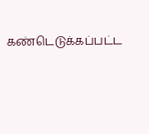கண்டெடுக்கப்பட்ட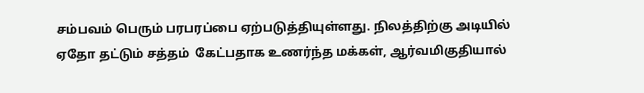சம்பவம் பெரும் பரபரப்பை ஏற்படுத்தியுள்ளது. நிலத்திற்கு அடியில் ஏதோ தட்டும் சத்தம்  கேட்பதாக உணர்ந்த மக்கள், ஆர்வமிகுதியால்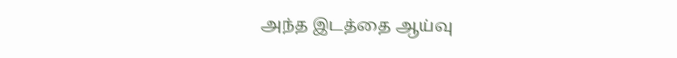அந்த இடத்தை ஆய்வு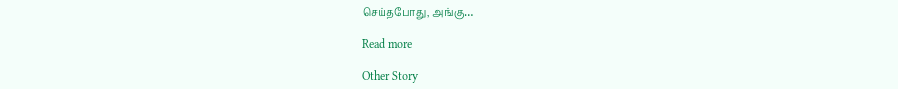செய்தபோது, அங்கு…

Read more

Other Story